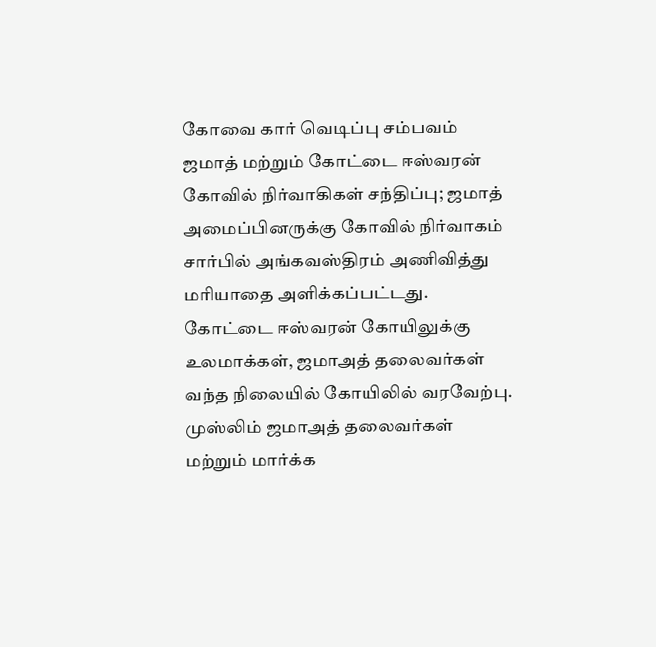கோவை கார் வெடிப்பு சம்பவம் ஜமாத் மற்றும் கோட்டை ஈஸ்வரன் கோவில் நிர்வாகிகள் சந்திப்பு; ஜமாத் அமைப்பினருக்கு கோவில் நிர்வாகம் சார்பில் அங்கவஸ்திரம் அணிவித்து மரியாதை அளிக்கப்பட்டது.
கோட்டை ஈஸ்வரன் கோயிலுக்கு உலமாக்கள், ஜமாஅத் தலைவர்கள் வந்த நிலையில் கோயிலில் வரவேற்பு.
முஸ்லிம் ஜமாஅத் தலைவர்கள் மற்றும் மார்க்க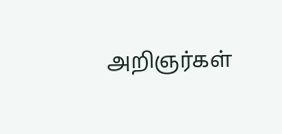அறிஞர்கள்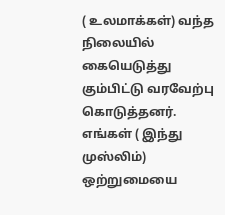( உலமாக்கள்) வந்த நிலையில் கையெடுத்து கும்பிட்டு வரவேற்பு கொடுத்தனர்.
எங்கள் ( இந்து முஸ்லிம்) ஒற்றுமையை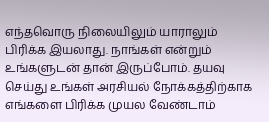எந்தவொரு நிலையிலும் யாராலும் பிரிக்க இயலாது. நாங்கள் என்றும் உங்களுடன் தான் இருப்போம். தயவு செய்து உங்கள் அரசியல் நோக்கத்திற்காக எங்களை பிரிக்க முயல வேண்டாம்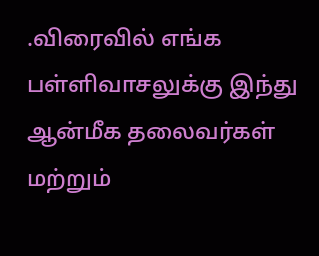.விரைவில் எங்க பள்ளிவாசலுக்கு இந்து ஆன்மீக தலைவர்கள் மற்றும்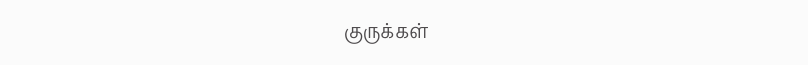குருக்கள்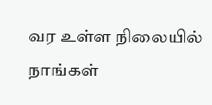வர உள்ள நிலையில் நாங்கள்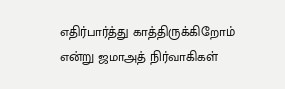எதிர்பார்த்து காத்திருக்கிறோம் என்று ஜமாஅத் நிர்வாகிகள்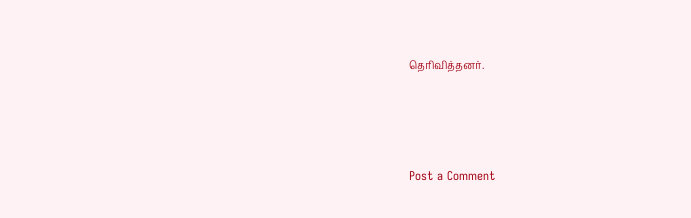தெரிவித்தனர்.




Post a Comment